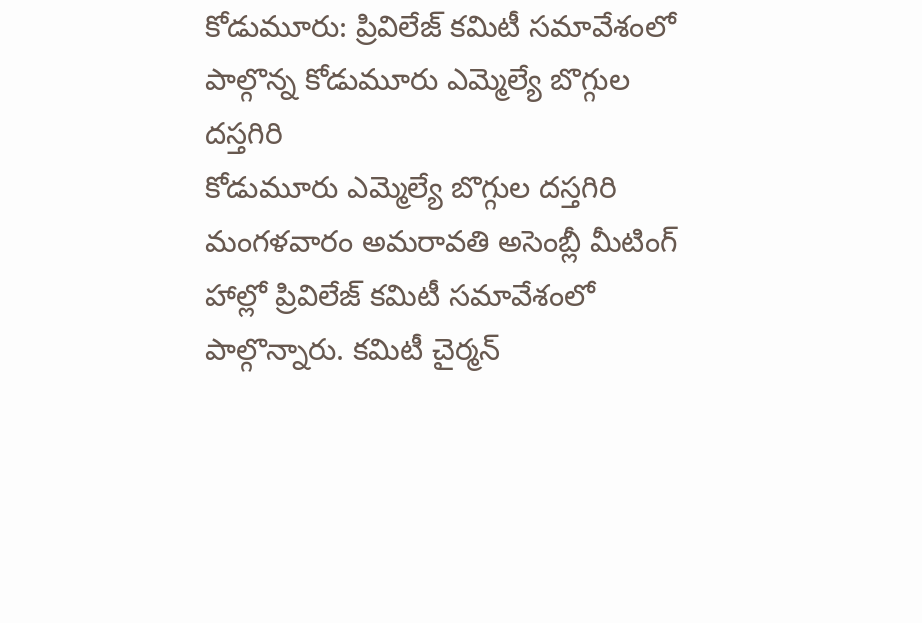కోడుమూరు: ప్రివిలేజ్ కమిటీ సమావేశంలో పాల్గొన్న కోడుమూరు ఎమ్మెల్యే బొగ్గుల దస్తగిరి
కోడుమూరు ఎమ్మెల్యే బొగ్గుల దస్తగిరి మంగళవారం అమరావతి అసెంబ్లీ మీటింగ్ హాల్లో ప్రివిలేజ్ కమిటీ సమావేశంలో పాల్గొన్నారు. కమిటీ చైర్మన్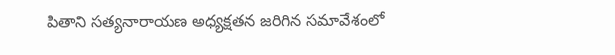పితాని సత్యనారాయణ అధ్యక్షతన జరిగిన సమావేశంలో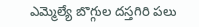ఎమ్మెల్యే బొగ్గుల దస్తగిరి పలు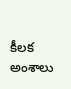కీలక అంశాలు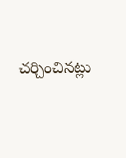చర్చించినట్లు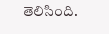తెలిసింది.